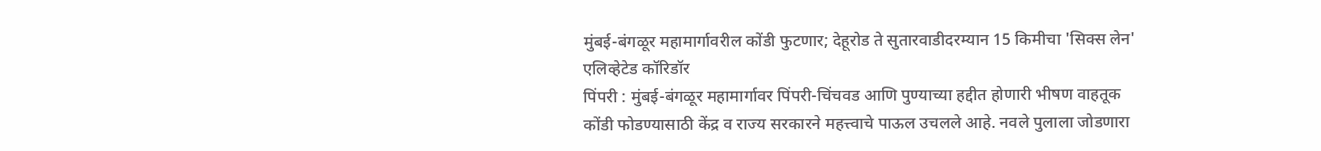मुंबई-बंगळूर महामार्गावरील कोंडी फुटणार; देहूरोड ते सुतारवाडीदरम्यान 15 किमीचा 'सिक्स लेन' एलिव्हेटेड कॉरिडॉर
पिंपरी : मुंबई-बंगळूर महामार्गावर पिंपरी-चिंचवड आणि पुण्याच्या हद्दीत होणारी भीषण वाहतूक कोंडी फोडण्यासाठी केंद्र व राज्य सरकारने महत्त्वाचे पाऊल उचलले आहे. नवले पुलाला जोडणारा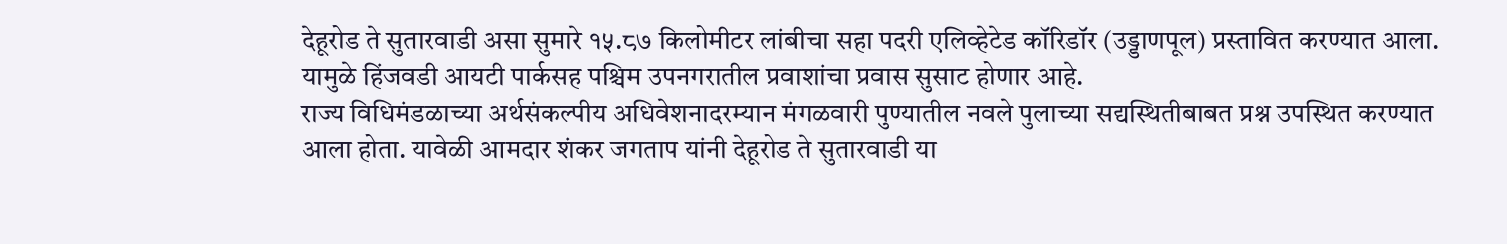देहूरोड ते सुतारवाडी असा सुमारे १५.८७ किलोमीटर लांबीचा सहा पदरी एलिव्हेटेड कॉरिडॉर (उड्डाणपूल) प्रस्तावित करण्यात आला. यामुळे हिंजवडी आयटी पार्कसह पश्चिम उपनगरातील प्रवाशांचा प्रवास सुसाट होणार आहे.
राज्य विधिमंडळाच्या अर्थसंकल्पीय अधिवेशनादरम्यान मंगळवारी पुण्यातील नवले पुलाच्या सद्यस्थितीबाबत प्रश्न उपस्थित करण्यात आला होता. यावेळी आमदार शंकर जगताप यांनी देहूरोड ते सुतारवाडी या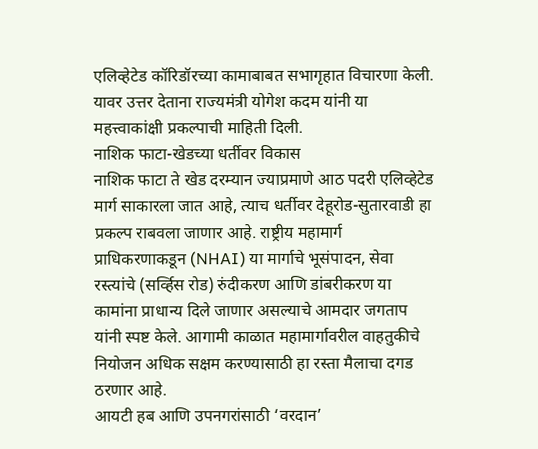एलिव्हेटेड कॉरिडॉरच्या कामाबाबत सभागृहात विचारणा केली. यावर उत्तर देताना राज्यमंत्री योगेश कदम यांनी या महत्त्वाकांक्षी प्रकल्पाची माहिती दिली.
नाशिक फाटा-खेडच्या धर्तीवर विकास
नाशिक फाटा ते खेड दरम्यान ज्याप्रमाणे आठ पदरी एलिव्हेटेड मार्ग साकारला जात आहे, त्याच धर्तीवर देहूरोड-सुतारवाडी हा प्रकल्प राबवला जाणार आहे. राष्ट्रीय महामार्ग प्राधिकरणाकडून (NHAI) या मार्गाचे भूसंपादन, सेवा रस्त्यांचे (सर्व्हिस रोड) रुंदीकरण आणि डांबरीकरण या कामांना प्राधान्य दिले जाणार असल्याचे आमदार जगताप यांनी स्पष्ट केले. आगामी काळात महामार्गावरील वाहतुकीचे नियोजन अधिक सक्षम करण्यासाठी हा रस्ता मैलाचा दगड ठरणार आहे.
आयटी हब आणि उपनगरांसाठी ‘वरदान’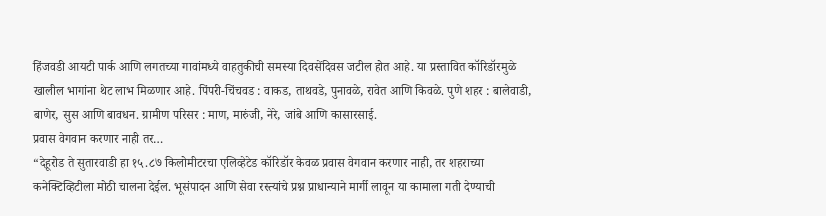हिंजवडी आयटी पार्क आणि लगतच्या गावांमध्ये वाहतुकीची समस्या दिवसेंदिवस जटील होत आहे. या प्रस्तावित कॉरिडॉरमुळे खालील भागांना थेट लाभ मिळणार आहे. पिंपरी-चिंचवड : वाकड, ताथवडे, पुनावळे, रावेत आणि किवळे. पुणे शहर : बालेवाडी, बाणेर, सुस आणि बावधन. ग्रामीण परिसर : माण, मारुंजी, नेरे, जांबे आणि कासारसाई.
प्रवास वेगवान करणार नाही तर…
“देहूरोड ते सुतारवाडी हा १५.८७ किलोमीटरचा एलिव्हेटेड कॉरिडॉर केवळ प्रवास वेगवान करणार नाही, तर शहराच्या कनेक्टिव्हिटीला मोठी चालना देईल. भूसंपादन आणि सेवा रस्त्यांचे प्रश्न प्राधान्याने मार्गी लावून या कामाला गती देण्याची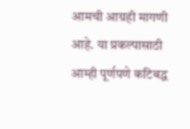आमची आग्रही मागणी आहे. या प्रकल्पासाठी आम्ही पूर्णपणे कटिबद्ध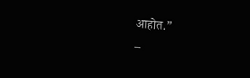आहोत.”
–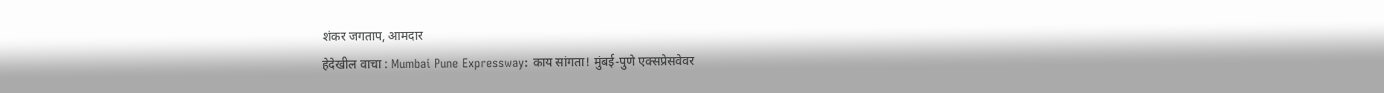शंकर जगताप, आमदार
हेदेखील वाचा : Mumbai Pune Expressway: काय सांगता! मुंबई-पुणे एक्सप्रेसवेवर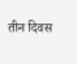तीन दिवस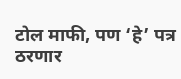टोल माफी, पण ‘हे’ पत्र ठरणार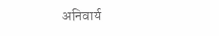अनिवार्य